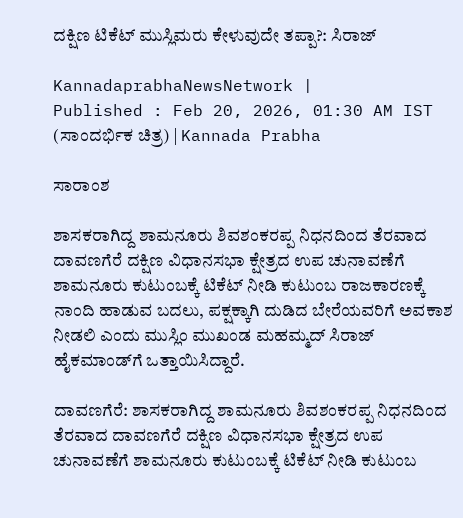ದಕ್ಷಿಣ ಟಿಕೆಟ್ ಮುಸ್ಲಿಮರು ಕೇಳುವುದೇ ತಪ್ಪಾ?: ಸಿರಾಜ್‌

KannadaprabhaNewsNetwork |
Published : Feb 20, 2026, 01:30 AM IST
(ಸಾಂದರ್ಭಿಕ ಚಿತ್ರ) | Kannada Prabha

ಸಾರಾಂಶ

ಶಾಸಕರಾಗಿದ್ದ ಶಾಮನೂರು ಶಿವಶಂಕರಪ್ಪ ನಿಧನದಿಂದ ತೆರವಾದ ದಾವಣಗೆರೆ ದಕ್ಷಿಣ ವಿಧಾನಸಭಾ ಕ್ಷೇತ್ರದ ಉಪ ಚುನಾವಣೆಗೆ ಶಾಮನೂರು ಕುಟುಂಬಕ್ಕೆ ಟಿಕೆಟ್ ನೀಡಿ ಕುಟುಂಬ ರಾಜಕಾರಣಕ್ಕೆ ನಾಂದಿ ಹಾಡುವ ಬದಲು, ಪಕ್ಷಕ್ಕಾಗಿ ದುಡಿದ ಬೇರೆಯವರಿಗೆ ಅವಕಾಶ ನೀಡಲಿ ಎಂದು ಮುಸ್ಲಿಂ ಮುಖಂಡ ಮಹಮ್ಮದ್ ಸಿರಾಜ್ ಹೈಕಮಾಂಡ್‌ಗೆ ಒತ್ತಾಯಿಸಿದ್ದಾರೆ.

ದಾವಣಗೆರೆ: ಶಾಸಕರಾಗಿದ್ದ ಶಾಮನೂರು ಶಿವಶಂಕರಪ್ಪ ನಿಧನದಿಂದ ತೆರವಾದ ದಾವಣಗೆರೆ ದಕ್ಷಿಣ ವಿಧಾನಸಭಾ ಕ್ಷೇತ್ರದ ಉಪ ಚುನಾವಣೆಗೆ ಶಾಮನೂರು ಕುಟುಂಬಕ್ಕೆ ಟಿಕೆಟ್ ನೀಡಿ ಕುಟುಂಬ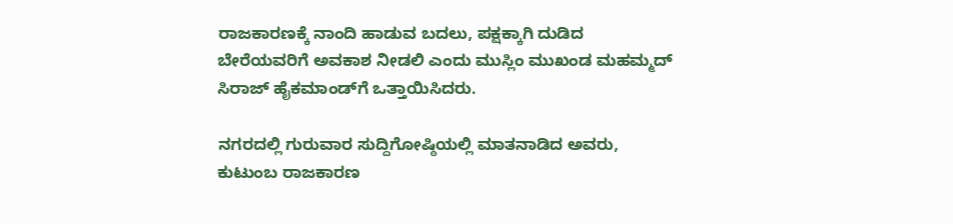ರಾಜಕಾರಣಕ್ಕೆ ನಾಂದಿ ಹಾಡುವ ಬದಲು, ಪಕ್ಷಕ್ಕಾಗಿ ದುಡಿದ ಬೇರೆಯವರಿಗೆ ಅವಕಾಶ ನೀಡಲಿ ಎಂದು ಮುಸ್ಲಿಂ ಮುಖಂಡ ಮಹಮ್ಮದ್ ಸಿರಾಜ್ ಹೈಕಮಾಂಡ್‌ಗೆ ಒತ್ತಾಯಿಸಿದರು.

ನಗರದಲ್ಲಿ ಗುರುವಾರ ಸುದ್ದಿಗೋಷ್ಠಿಯಲ್ಲಿ ಮಾತನಾಡಿದ ಅವರು, ಕುಟುಂಬ ರಾಜಕಾರಣ‍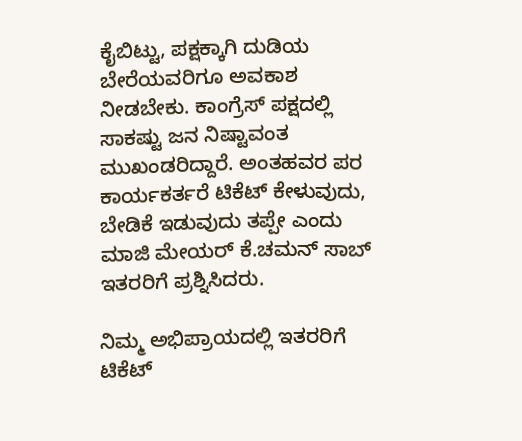ಕೈಬಿಟ್ಟು, ಪಕ್ಷಕ್ಕಾಗಿ ದುಡಿಯ ಬೇರೆಯವರಿಗೂ ‍ಅವಕಾಶ ನೀಡಬೇಕು. ಕಾಂಗ್ರೆಸ್ ಪಕ್ಷದಲ್ಲಿ ಸಾಕಷ್ಟು ಜನ ನಿಷ್ಟಾವಂತ ಮುಖಂಡರಿದ್ದಾರೆ. ಅಂತಹವರ ಪರ ಕಾರ್ಯಕರ್ತರೆ ಟಿಕೆಟ್ ಕೇಳುವುದು, ಬೇಡಿಕೆ ಇಡುವುದು ತಪ್ಪೇ ಎಂದು ಮಾಜಿ ಮೇಯರ್ ಕೆ.ಚಮನ್ ಸಾಬ್ ಇತರರಿಗೆ ಪ್ರಶ್ನಿಸಿದರು.

ನಿಮ್ಮ ಅಭಿಪ್ರಾಯದಲ್ಲಿ ಇತರರಿಗೆ ಟಿಕೆಟ್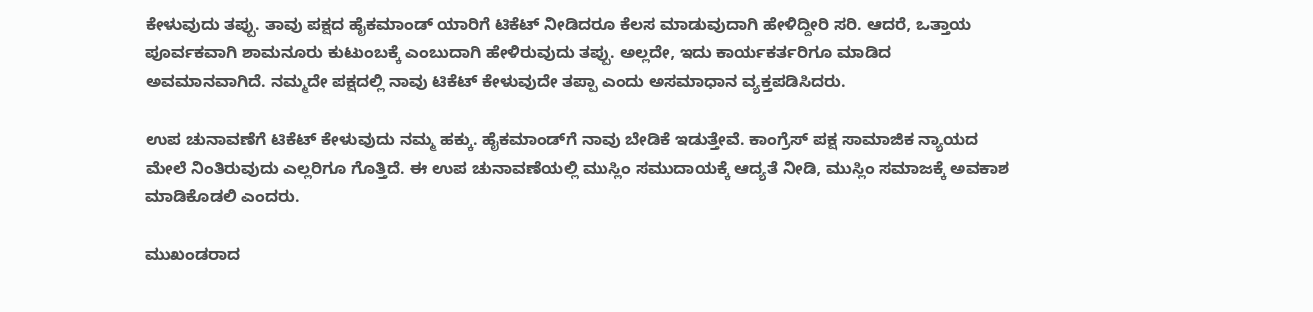ಕೇಳುವುದು ತಪ್ಪು. ತಾವು ಪಕ್ಷದ ಹೈಕಮಾಂಡ್ ಯಾರಿಗೆ ಟಿಕೆಟ್ ನೀಡಿದರೂ ಕೆಲಸ ಮಾಡುವುದಾಗಿ ಹೇಳಿದ್ದೀರಿ ಸರಿ. ಆದರೆ, ಒತ್ತಾಯ ಪೂರ್ವಕವಾಗಿ ಶಾಮನೂರು ಕುಟುಂಬಕ್ಕೆ ಎಂಬುದಾಗಿ ಹೇಳಿರುವುದು ತಪ್ಪು. ಅಲ್ಲದೇ, ಇದು ಕಾರ್ಯಕರ್ತರಿಗೂ ಮಾಡಿದ ಅವಮಾನವಾಗಿದೆ. ನಮ್ಮದೇ ಪಕ್ಷದಲ್ಲಿ ನಾವು ಟಿಕೆಟ್ ಕೇಳುವುದೇ ತಪ್ಪಾ ಎಂದು ಅಸಮಾಧಾನ ವ್ಯಕ್ತಪಡಿಸಿದರು.

ಉಪ ಚುನಾವಣೆಗೆ ಟಿಕೆಟ್ ಕೇಳುವುದು ನಮ್ಮ ಹಕ್ಕು. ಹೈಕಮಾಂಡ್‌ಗೆ ನಾವು ಬೇಡಿಕೆ ಇಡುತ್ತೇವೆ. ಕಾಂಗ್ರೆಸ್ ಪಕ್ಷ ಸಾಮಾಜಿಕ ನ್ಯಾಯದ ಮೇಲೆ ನಿಂತಿರುವುದು ಎಲ್ಲರಿಗೂ ಗೊತ್ತಿದೆ. ಈ ಉಪ ಚುನಾವಣೆಯಲ್ಲಿ ಮುಸ್ಲಿಂ ಸಮುದಾಯಕ್ಕೆ ಆದ್ಯತೆ ನೀಡಿ, ಮುಸ್ಲಿಂ ಸಮಾಜಕ್ಕೆ ಅವಕಾಶ ಮಾಡಿಕೊಡಲಿ ಎಂದರು.

ಮುಖಂಡರಾದ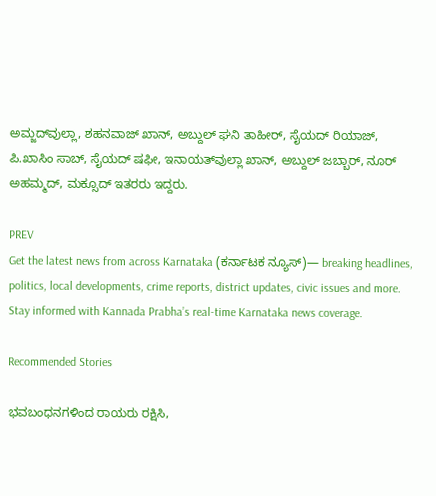ಅಮ್ಜದ್‌ವುಲ್ಲಾ, ಶಹನವಾಜ್ ಖಾನ್, ಅಬ್ದುಲ್ ಘನಿ ತಾಹೀರ್, ಸೈಯದ್ ರಿಯಾಜ್, ಪಿ.ಖಾಸಿಂ ಸಾಬ್‌, ಸೈಯದ್ ಷಫೀ, ಇನಾಯತ್‌ವುಲ್ಲಾ ಖಾನ್, ಅಬ್ದುಲ್ ಜಬ್ಬಾರ್, ನೂರ್ ಅಹಮ್ಮದ್, ಮಕ್ಸೂದ್ ಇತರರು ಇದ್ದರು.

PREV
Get the latest news from across Karnataka (ಕರ್ನಾಟಕ ನ್ಯೂಸ್)— breaking headlines, politics, local developments, crime reports, district updates, civic issues and more. Stay informed with Kannada Prabha’s real‑time Karnataka news coverage.

Recommended Stories

ಭವಬಂಧನಗಳಿಂದ ರಾಯರು ರಕ್ಷಿಸಿ,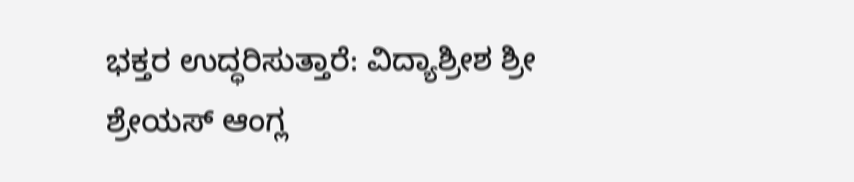ಭಕ್ತರ ಉದ್ಧರಿಸುತ್ತಾರೆ: ವಿದ್ಯಾಶ್ರೀಶ ಶ್ರೀ
ಶ್ರೇಯಸ್ ಆಂಗ್ಲ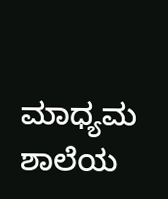ಮಾಧ್ಯಮ ಶಾಲೆಯ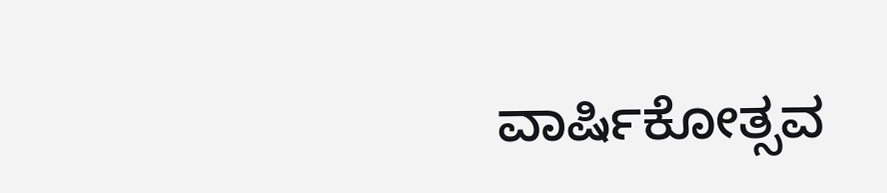ವಾರ್ಷಿಕೋತ್ಸವ